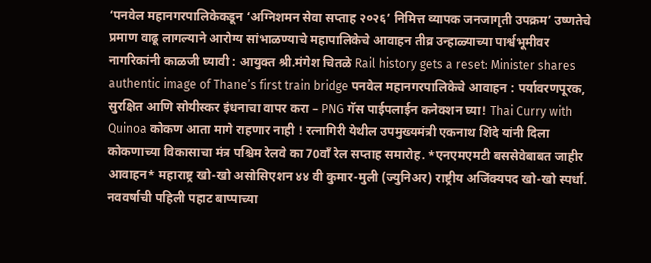‘पनवेल महानगरपालिकेकडून ‘अग्निशमन सेवा सप्ताह २०२६’ निमित्त व्यापक जनजागृती उपक्रम’ उष्णतेचे प्रमाण वाढू लागल्याने आरोग्य सांभाळण्याचे महापालिकेचे आवाहन तीव्र उन्हाळ्याच्या पार्श्वभूमीवर नागरिकांनी काळजी घ्यावी : आयुक्त श्री.मंगेश चितळे Rail history gets a reset: Minister shares authentic image of Thane’s first train bridge पनवेल महानगरपालिकेचे आवाहन : पर्यावरणपूरक, सुरक्षित आणि सोयीस्कर इंधनाचा वापर करा – PNG गॅस पाईपलाईन कनेक्शन घ्या! Thai Curry with Quinoa कोकण आता मागे राहणार नाही ! रत्नागिरी येथील उपमुख्यमंत्री एकनाथ शिंदे यांनी दिला कोकणाच्या विकासाचा मंत्र पश्चिम रेलवे का 70वाँ रेल सप्ताह समारोह. *एनएमएमटी बससेवेबाबत जाहीर आवाहन* महाराष्ट्र खो-खो असोसिएशन ४४ वी कुमार-मुली (ज्युनिअर) राष्ट्रीय अजिंक्यपद खो-खो स्पर्धा. नववर्षाची पहिली पहाट बाप्पाच्या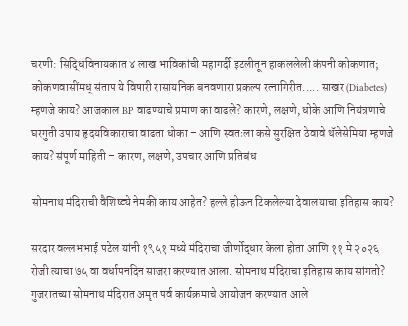चरणी: सिद्धिविनायकात ४ लाख भाविकांची महागर्दी इटलीतून हाकललेली कंपनी कोकणात; कोकणवासींमध् संताप ये विषारी रासायनिक बनवणारा प्रकल्प रत्नागिरीत..... साखर (Diabetes) म्हणजे काय? आजकाल BP वाढण्याचे प्रमाण का वाढले? कारणे, लक्षणे, धोके आणि नियंत्रणाचे घरगुती उपाय हृदयविकाराचा वाढता धोका – आणि स्वतःला कसे सुरक्षित ठेवावे थॅलेसेमिया म्हणजे काय? संपूर्ण माहिती – कारण, लक्षणे, उपचार आणि प्रतिबंध

सोमनाथ मंदिराची वैशिष्ट्ये नेमकी काय आहेत? हल्ले होऊन टिकलेल्या देवालयाचा इतिहास काय?

सरदार वल्लभभाई पटेल यांनी १९५१ मध्ये मंदिराचा जीर्णोद्धार केला होता आणि ११ मे २०२६ रोजी त्याचा ७५ वा वर्धापनदिन साजरा करण्यात आला. सोमनाथ मंदिराचा इतिहास काय सांगतो? गुजरातच्या सोमनाथ मंदिरात अमृत पर्व कार्यक्रमाचे आयोजन करण्यात आले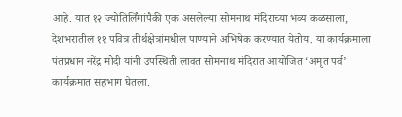आहे. यात १२ ज्योतिर्लिंगांपैकी एक असलेल्या सोमनाथ मंदिराच्या भव्य कळसाला, देशभरातील ११ पवित्र तीर्थक्षेत्रांमधील पाण्याने अभिषेक करण्यात येतोय. या कार्यक्रमाला पंतप्रधान नरेंद्र मोदी यांनी उपस्थिती लावत सोमनाथ मंदिरात आयोजित ‘अमृत पर्व’ कार्यक्रमात सहभाग घेतला.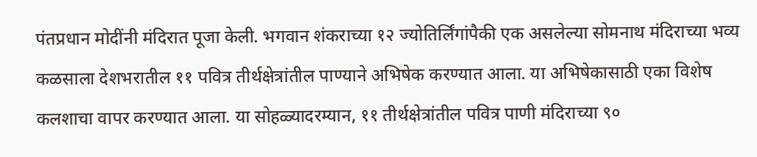पंतप्रधान मोदींनी मंदिरात पूजा केली. भगवान शंकराच्या १२ ज्योतिर्लिंगांपैकी एक असलेल्या सोमनाथ मंदिराच्या भव्य कळसाला देशभरातील ११ पवित्र तीर्थक्षेत्रांतील पाण्याने अभिषेक करण्यात आला. या अभिषेकासाठी एका विशेष कलशाचा वापर करण्यात आला. या सोहळ्यादरम्यान, ११ तीर्थक्षेत्रांतील पवित्र पाणी मंदिराच्या ९०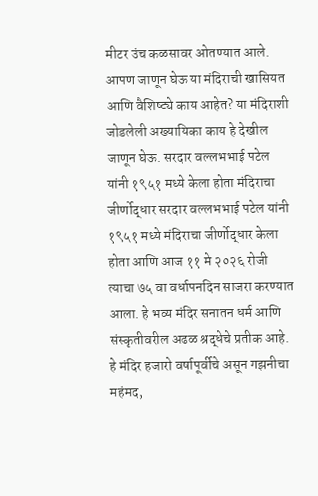मीटर उंच कळसावर ओतण्यात आले. आपण जाणून घेऊ या मंदिराची खासियत आणि वैशिष्ट्ये काय आहेत? या मंदिराशी जोडलेली अख्यायिका काय हे देखील जाणून घेऊ. सरदार वल्लभभाई पटेल यांनी १९५१ मध्ये केला होता मंदिराचा जीर्णोद्धार सरदार वल्लभभाई पटेल यांनी १९५१ मध्ये मंदिराचा जीर्णोद्धार केला होता आणि आज ११ मे २०२६ रोजी त्याचा ७५ वा वर्धापनदिन साजरा करण्यात आला. हे भव्य मंदिर सनातन धर्म आणि संस्कृतीवरील अढळ श्रद्धेचे प्रतीक आहे. हे मंदिर हजारो वर्षापूर्वीचे असून गझनीचा महंमद,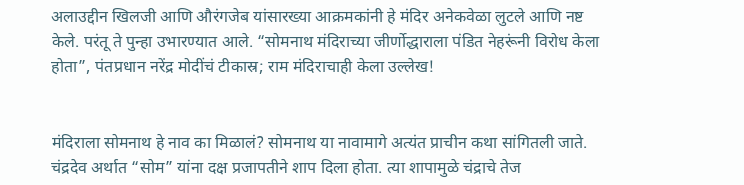अलाउद्दीन खिलजी आणि औरंगजेब यांसारख्या आक्रमकांनी हे मंदिर अनेकवेळा लुटले आणि नष्ट केले. परंतू ते पुन्हा उभारण्यात आले. “सोमनाथ मंदिराच्या जीर्णोद्धाराला पंडित नेहरूंनी विरोध केला होता”, पंतप्रधान नरेंद्र मोदींचं टीकास्र; राम मंदिराचाही केला उल्लेख!


मंदिराला सोमनाथ हे नाव का मिळालं? सोमनाथ या नावामागे अत्यंत प्राचीन कथा सांगितली जाते. चंद्रदेव अर्थात “सोम” यांना दक्ष प्रजापतीने शाप दिला होता. त्या शापामुळे चंद्राचे तेज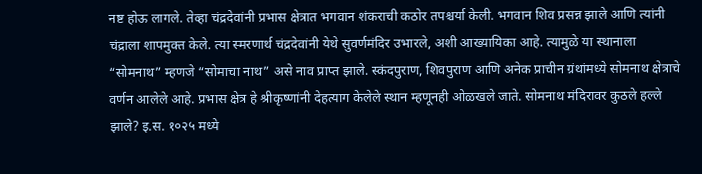नष्ट होऊ लागले. तेव्हा चंद्रदेवांनी प्रभास क्षेत्रात भगवान शंकराची कठोर तपश्चर्या केली. भगवान शिव प्रसन्न झाले आणि त्यांनी चंद्राला शापमुक्त केले. त्या स्मरणार्थ चंद्रदेवांनी येथे सुवर्णमंदिर उभारले, अशी आख्यायिका आहे. त्यामुळे या स्थानाला “सोमनाथ” म्हणजे “सोमाचा नाथ” असे नाव प्राप्त झाले. स्कंदपुराण, शिवपुराण आणि अनेक प्राचीन ग्रंथांमध्ये सोमनाथ क्षेत्राचे वर्णन आलेले आहे. प्रभास क्षेत्र हे श्रीकृष्णांनी देहत्याग केलेले स्थान म्हणूनही ओळखले जाते. सोमनाथ मंदिरावर कुठले हल्ले झाले? इ.स. १०२५ मध्ये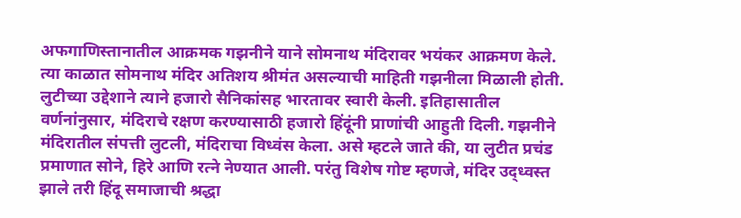अफगाणिस्तानातील आक्रमक गझनीने याने सोमनाथ मंदिरावर भयंकर आक्रमण केले. त्या काळात सोमनाथ मंदिर अतिशय श्रीमंत असल्याची माहिती गझनीला मिळाली होती. लुटीच्या उद्देशाने त्याने हजारो सैनिकांसह भारतावर स्वारी केली. इतिहासातील वर्णनांनुसार, मंदिराचे रक्षण करण्यासाठी हजारो हिंदूंनी प्राणांची आहुती दिली. गझनीने मंदिरातील संपत्ती लुटली, मंदिराचा विध्वंस केला. असे म्हटले जाते की, या लुटीत प्रचंड प्रमाणात सोने, हिरे आणि रत्ने नेण्यात आली. परंतु विशेष गोष्ट म्हणजे, मंदिर उद्ध्वस्त झाले तरी हिंदू समाजाची श्रद्धा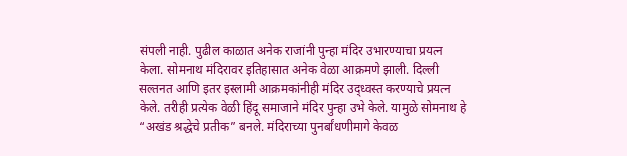संपली नाही. पुढील काळात अनेक राजांनी पुन्हा मंदिर उभारण्याचा प्रयत्न केला. सोमनाथ मंदिरावर इतिहासात अनेक वेळा आक्रमणे झाली. दिल्ली सल्तनत आणि इतर इस्लामी आक्रमकांनीही मंदिर उद्ध्वस्त करण्याचे प्रयत्न केले. तरीही प्रत्येक वेळी हिंदू समाजाने मंदिर पुन्हा उभे केले. यामुळे सोमनाथ हे “अखंड श्रद्धेचे प्रतीक” बनले. मंदिराच्या पुनर्बांधणीमागे केवळ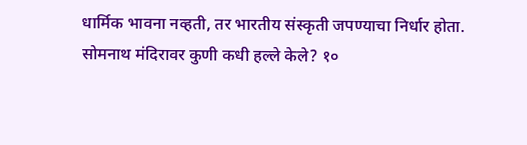धार्मिक भावना नव्हती, तर भारतीय संस्कृती जपण्याचा निर्धार होता.
सोमनाथ मंदिरावर कुणी कधी हल्ले केले? १०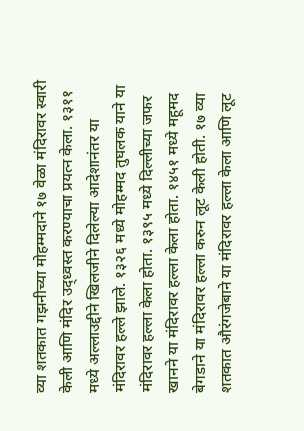व्या शतकात गझनीच्या मोहम्मदाने १७ वेळा मंदिरावर स्वारी केली आणि मंदिर उद्ध्वस्त करण्याचा प्रयत्न केला. १३११ मध्ये अल्लाउद्दीने खिलजीने दिलेल्या आदेशानंतर या मंदिरावर हल्ले झाले. १३२६ मध्ये मोहम्मद तुघलक याने या मंदिरावर हल्ला केला होता. १३९५ मध्ये दिल्लीच्या जफर खानने या मंदिरावर हल्ला केला होता. १४५१ मध्ये महूमद बेगडाने या मंदिरावर हल्ला करुन लूट केली होती. १७ व्या शतकात औरंगजेबाने या मंदिरावर हल्ला केला आणि लूट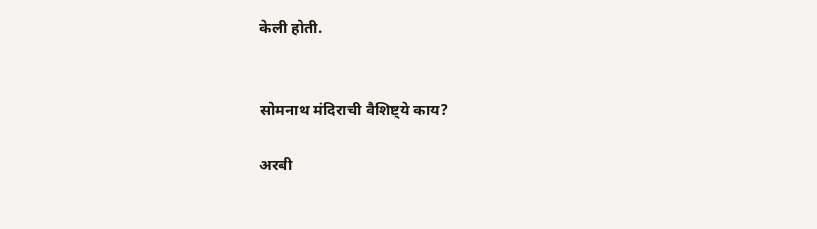केली होती.


सोमनाथ मंदिराची वैशिष्ट्ये काय?

अरबी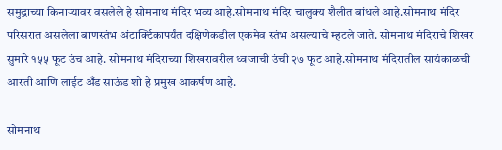समुद्राच्या किनाऱ्यावर वसलेले हे सोमनाथ मंदिर भव्य आहे.सोमनाथ मंदिर चालुक्य शैलीत बांधले आहे.सोमनाथ मंदिर परिसरात असलेला बाणस्तंभ अंटार्क्टिकापर्यंत दक्षिणेकडील एकमेव स्तंभ असल्याचे म्हटले जाते. सोमनाथ मंदिराचे शिखर सुमारे १५५ फूट उंच आहे. सोमनाथ मंदिराच्या शिखरावरील ध्वजाची उंची २७ फूट आहे.सोमनाथ मंदिरातील सायंकाळची आरती आणि लाईट अँड साऊंड शो हे प्रमुख आकर्षण आहे.

सोमनाथ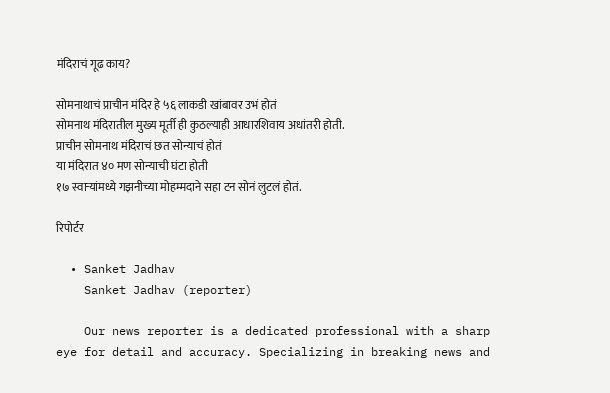मंदिराचं गूढ काय?

सोमनाथाचं प्राचीन मंदिर हे ५६ लाकडी खांबावर उभं होतं
सोमनाथ मंदिरातील मुख्य मूर्ती ही कुठल्याही आधारशिवाय अधांतरी होती.
प्राचीन सोमनाथ मंदिराचं छत सोन्याचं होतं
या मंदिरात ४० मण सोन्याची घंटा होती
१७ स्वाऱ्यांमध्ये गझनीच्या मोहम्मदाने सहा टन सोनं लुटलं होतं.

रिपोर्टर

  • Sanket Jadhav
    Sanket Jadhav (reporter)

    Our news reporter is a dedicated professional with a sharp eye for detail and accuracy. Specializing in breaking news and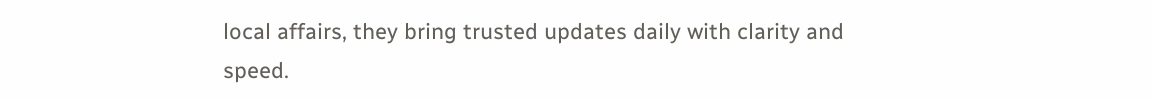local affairs, they bring trusted updates daily with clarity and speed.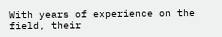With years of experience on the field, their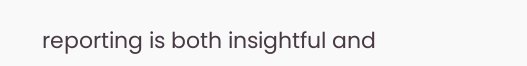reporting is both insightful and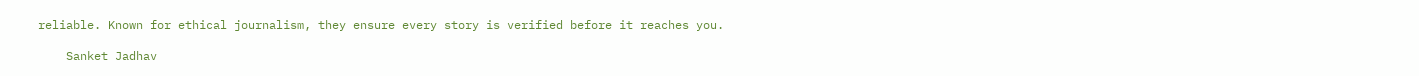reliable. Known for ethical journalism, they ensure every story is verified before it reaches you.

    Sanket Jadhav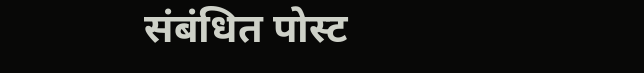संबंधित पोस्ट